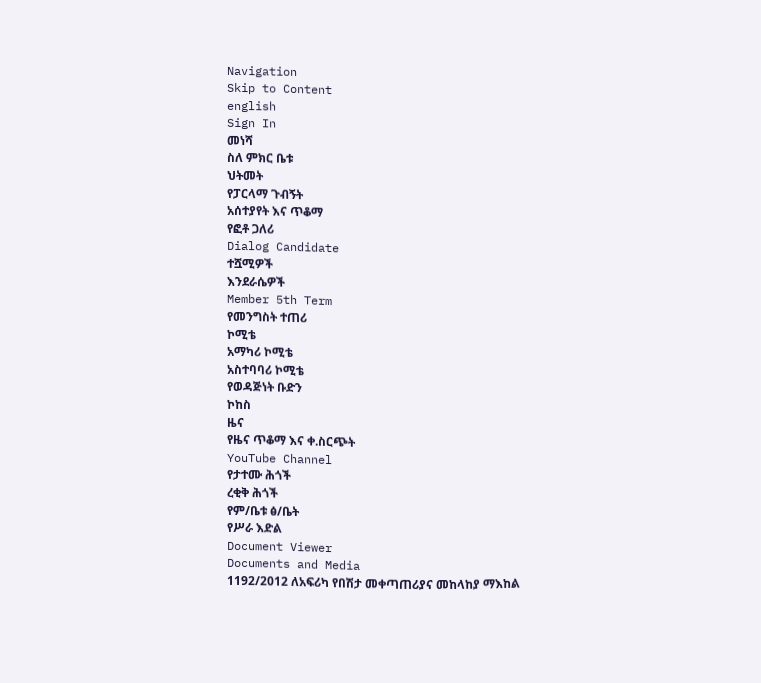Navigation
Skip to Content
english
Sign In
መነሻ
ስለ ምክር ቤቱ
ህትመት
የፓርላማ ጉብኝት
አሰተያየት እና ጥቆማ
የፎቶ ጋለሪ
Dialog Candidate
ተሿሚዎች
እንደራሴዎች
Member 5th Term
የመንግስት ተጠሪ
ኮሚቴ
አማካሪ ኮሚቴ
አስተባባሪ ኮሚቴ
የወዳጅነት ቡድን
ኮከስ
ዜና
የዜና ጥቆማ እና ቀ.ስርጭት
YouTube Channel
የታተሙ ሕጎች
ረቂቅ ሕጎች
የም/ቤቱ ፅ/ቤት
የሥራ እድል
Document Viewer
Documents and Media
1192/2012 ለአፍሪካ የበሽታ መቀጣጠሪያና መከላከያ ማእከል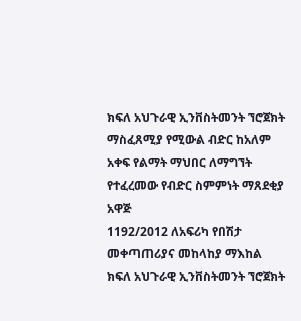ክፍለ አህጉራዊ ኢንቨስትመንት ኘሮጀክት ማስፈጸሚያ የሚውል ብድር ከአለም አቀፍ የልማት ማህበር ለማግኘት የተፈረመው የብድር ስምምነት ማጸደቂያ አዋጅ
1192/2012 ለአፍሪካ የበሽታ መቀጣጠሪያና መከላከያ ማእከል ክፍለ አህጉራዊ ኢንቨስትመንት ኘሮጀክት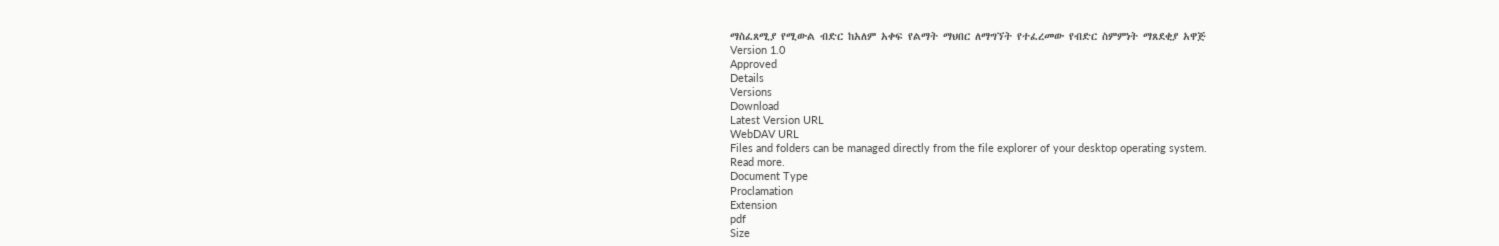ማስፈጸሚያ የሚውል ብድር ከአለም አቀፍ የልማት ማህበር ለማግኘት የተፈረመው የብድር ስምምነት ማጸደቂያ አዋጅ
Version 1.0
Approved
Details
Versions
Download
Latest Version URL
WebDAV URL
Files and folders can be managed directly from the file explorer of your desktop operating system.
Read more.
Document Type
Proclamation
Extension
pdf
Size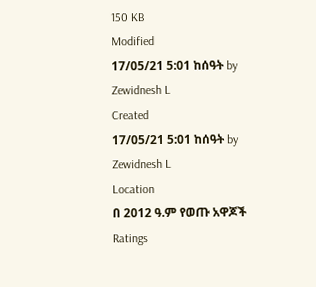150 KB
Modified
17/05/21 5:01 ከሰዓት by Zewidnesh L
Created
17/05/21 5:01 ከሰዓት by Zewidnesh L
Location
በ 2012 ዓ.ም የወጡ አዋጆች
Ratings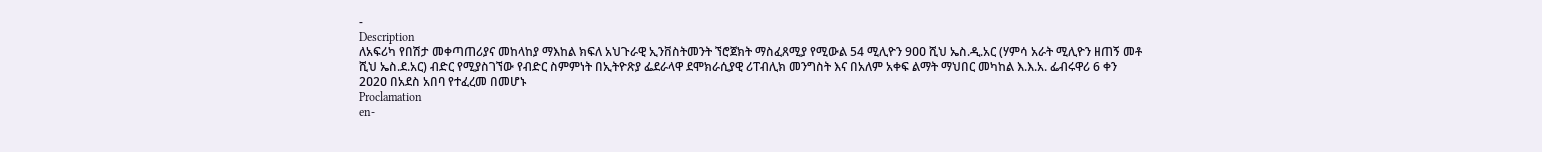-
Description
ለአፍሪካ የበሽታ መቀጣጠሪያና መከላከያ ማእከል ክፍለ አህጉራዊ ኢንቨስትመንት ኘሮጀክት ማስፈጸሚያ የሚውል 54 ሚሊዮን 9ዐዐ ሺህ ኤስ.ዲ.አር (ሃምሳ አራት ሚሊዮን ዘጠኝ መቶ ሺህ ኤስ.ደ.አር) ብድር የሚያስገኘው የብድር ስምምነት በኢትዮጽያ ፌደራላዋ ደሞክራሲያዊ ሪፐብሊክ መንግስት እና በአለም አቀፍ ልማት ማህበር መካከል እ.እ.አ. ፌብሩዋሪ 6 ቀን 2ዐ2ዐ በአደስ አበባ የተፈረመ በመሆኑ
Proclamation
en-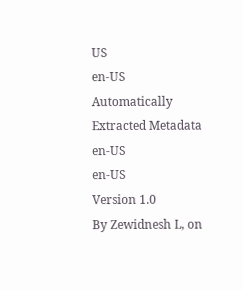US
en-US
Automatically Extracted Metadata
en-US
en-US
Version 1.0
By Zewidnesh L, on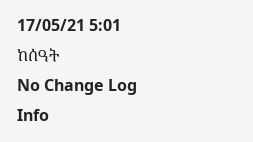17/05/21 5:01 ከሰዓት
No Change Log
Info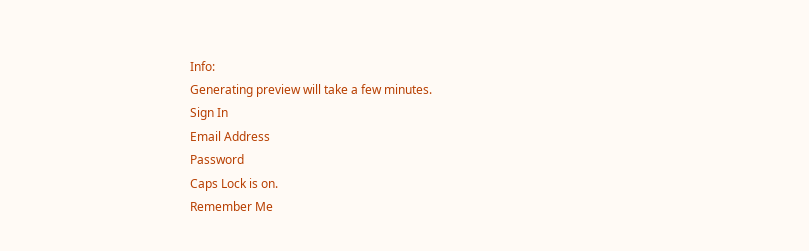Info:
Generating preview will take a few minutes.
Sign In
Email Address
Password
Caps Lock is on.
Remember Me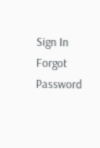Sign In
Forgot Password